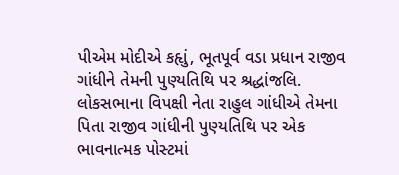પીએમ મોદીએ કહૃાું, ભૂતપૂર્વ વડા પ્રધાન રાજીવ ગાંધીને તેમની પુણ્યતિથિ પર શ્રદ્ધાંજલિ.
લોકસભાના વિપક્ષી નેતા રાહુલ ગાંધીએ તેમના પિતા રાજીવ ગાંધીની પુણ્યતિથિ પર એક ભાવનાત્મક પોસ્ટમાં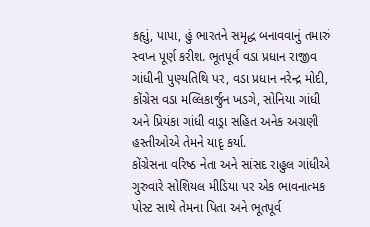કહૃાું, પાપા, હું ભારતને સમૃદ્ધ બનાવવાનું તમારું સ્વપ્ન પૂર્ણ કરીશ. ભૂતપૂર્વ વડા પ્રધાન રાજીવ ગાંધીની પુણ્યતિથિ પર, વડા પ્રધાન નરેન્દ્ર મોદી, કોંગ્રેસ વડા મલ્લિકાર્જુન ખડગે, સોનિયા ગાંધી અને પ્રિયંકા ગાંધી વાડ્રા સહિત અનેક અગ્રણી હસ્તીઓએ તેમને યાદૃ કર્યા.
કોંગ્રેસના વરિષ્ઠ નેતા અને સાંસદ રાહુલ ગાંધીએ ગુરુવારે સોશિયલ મીડિયા પર એક ભાવનાત્મક પોસ્ટ સાથે તેમના પિતા અને ભૂતપૂર્વ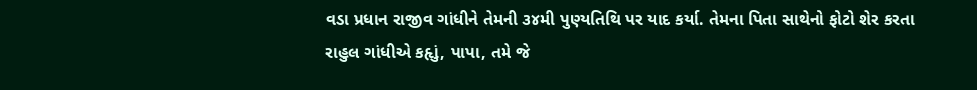વડા પ્રધાન રાજીવ ગાંધીને તેમની ૩૪મી પુણ્યતિથિ પર યાદ કર્યા. તેમના પિતા સાથેનો ફોટો શેર કરતા રાહુલ ગાંધીએ કહૃાું, પાપા, તમે જે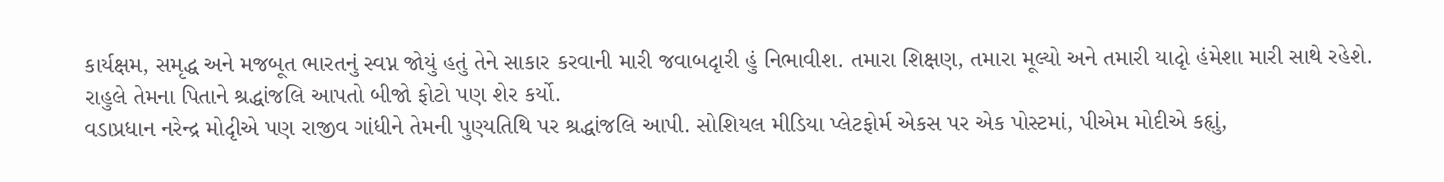કાર્યક્ષમ, સમૃદ્ધ અને મજબૂત ભારતનું સ્વપ્ન જોયું હતું તેને સાકાર કરવાની મારી જવાબદૃારી હું નિભાવીશ. તમારા શિક્ષણ, તમારા મૂલ્યો અને તમારી યાદૃો હંમેશા મારી સાથે રહેશે. રાહુલે તેમના પિતાને શ્રદ્ધાંજલિ આપતો બીજો ફોટો પણ શેર કર્યો.
વડાપ્રધાન નરેન્દ્ર મોદૃીએ પણ રાજીવ ગાંધીને તેમની પુણ્યતિથિ પર શ્રદ્ધાંજલિ આપી. સોશિયલ મીડિયા પ્લેટફોર્મ એકસ પર એક પોસ્ટમાં, પીએમ મોદીએ કહૃાું,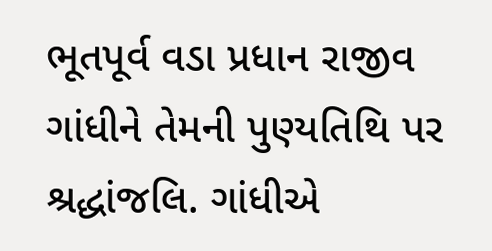ભૂતપૂર્વ વડા પ્રધાન રાજીવ ગાંધીને તેમની પુણ્યતિથિ પર શ્રદ્ધાંજલિ. ગાંધીએ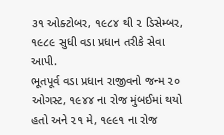૩૧ ઓક્ટોબર, ૧૯૮૪ થી ૨ ડિસેમ્બર, ૧૯૮૯ સુધી વડા પ્રધાન તરીકે સેવા આપી.
ભૂતપૂર્વ વડા પ્રધાન રાજીવનો જન્મ ૨૦ ઓગસ્ટ, ૧૯૪૪ ના રોજ મુંબઈમાં થયો હતો અને ૨૧ મે, ૧૯૯૧ ના રોજ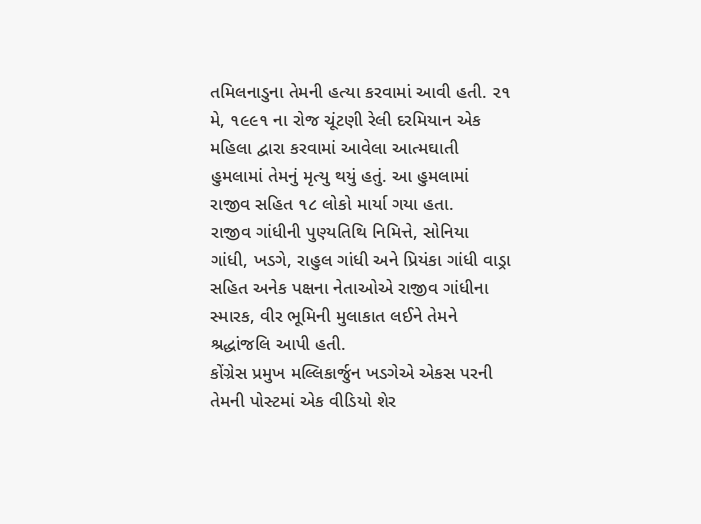તમિલનાડુના તેમની હત્યા કરવામાં આવી હતી. ૨૧ મે, ૧૯૯૧ ના રોજ ચૂંટણી રેલી દરમિયાન એક મહિલા દ્વારા કરવામાં આવેલા આત્મઘાતી હુમલામાં તેમનું મૃત્યુ થયું હતું. આ હુમલામાં રાજીવ સહિત ૧૮ લોકો માર્યા ગયા હતા.
રાજીવ ગાંધીની પુણ્યતિથિ નિમિત્તે, સોનિયા ગાંધી, ખડગે, રાહુલ ગાંધી અને પ્રિયંકા ગાંધી વાડ્રા સહિત અનેક પક્ષના નેતાઓએ રાજીવ ગાંધીના સ્મારક, વીર ભૂમિની મુલાકાત લઈને તેમને શ્રદ્ધાંજલિ આપી હતી.
કોંગ્રેસ પ્રમુખ મલ્લિકાર્જુન ખડગેએ એકસ પરની તેમની પોસ્ટમાં એક વીડિયો શેર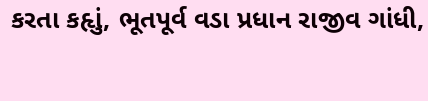કરતા કહૃાું, ભૂતપૂર્વ વડા પ્રધાન રાજીવ ગાંધી,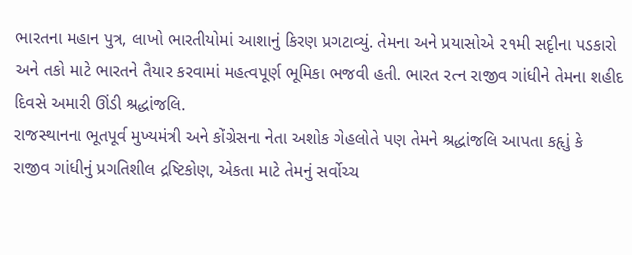ભારતના મહાન પુત્ર, લાખો ભારતીયોમાં આશાનું કિરણ પ્રગટાવ્યું. તેમના અને પ્રયાસોએ ૨૧મી સદૃીના પડકારો અને તકો માટે ભારતને તૈયાર કરવામાં મહત્વપૂર્ણ ભૂમિકા ભજવી હતી. ભારત રત્ન રાજીવ ગાંધીને તેમના શહીદ દિવસે અમારી ઊંડી શ્રદ્ધાંજલિ.
રાજસ્થાનના ભૂતપૂર્વ મુખ્યમંત્રી અને કોંગ્રેસના નેતા અશોક ગેહલોતે પણ તેમને શ્રદ્ધાંજલિ આપતા કહૃાું કે રાજીવ ગાંધીનું પ્રગતિશીલ દ્રષ્ટિકોણ, એકતા માટે તેમનું સર્વોચ્ચ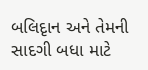બલિદૃાન અને તેમની સાદગી બધા માટે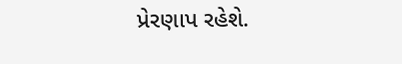પ્રેરણાપ રહેશે.